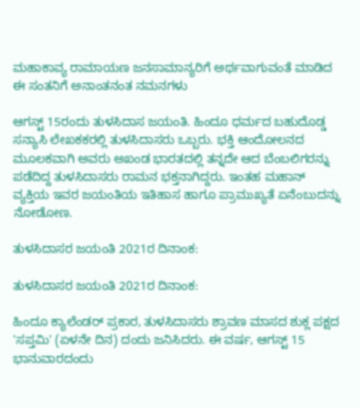ಮಹಾಕಾವ್ಯ ರಾಮಾಯಣ ಜನಸಾಮಾನ್ಯರಿಗೆ ಅರ್ಥವಾಗುವಂತೆ ಮಾಡಿದ ಈ ಸಂತನಿಗೆ ಅನಾಂತನಂತ ನಮನಗಳು

ಆಗಸ್ಟ್ 15ರಂದು ತುಳಸಿದಾಸ ಜಯಂತಿ. ಹಿಂದೂ ಧರ್ಮದ ಬಹುದೊಡ್ಡ ಸನ್ಯಾಸಿ ಲೇಖಕಕರಲ್ಲಿ ತುಳಸಿದಾಸರು ಒಬ್ಬರು. ಭಕ್ತಿ ಆಂದೋಲನದ ಮೂಲಕವಾಗಿ ಅವರು ಅಖಂಡ ಭಾರತದಲ್ಲಿ ತನ್ನದೇ ಆದ ಬೆಂಬಲಿಗರನ್ನು ಪಡೆದಿದ್ದ ತುಳಸಿದಾಸರು ರಾಮನ ಭಕ್ತನಾಗಿದ್ದರು. ಇಂತಹ ಮಹಾನ್ ವ್ಯಕ್ತಿಯ ಇವರ ಜಯಂತಿಯ ಇತಿಹಾಸ ಹಾಗೂ ಪ್ರಾಮುಖ್ಯತೆ ಏನೆಂಬುದನ್ನು ನೋಡೋಣ.

ತುಳಸಿದಾಸರ ಜಯಂತಿ 2021ರ ದಿನಾಂಕ:

ತುಳಸಿದಾಸರ ಜಯಂತಿ 2021ರ ದಿನಾಂಕ:

ಹಿಂದೂ ಕ್ಯಾಲೆಂಡರ್ ಪ್ರಕಾರ, ತುಳಸಿದಾಸರು ಶ್ರಾವಣ ಮಾಸದ ಶುಕ್ಲ ಪಕ್ಷದ 'ಸಪ್ತಮಿ' (ಏಳನೇ ದಿನ) ದಂದು ಜನಿಸಿದರು. ಈ ವರ್ಷ, ಆಗಸ್ಟ್ 15 ಭಾನುವಾರದಂದು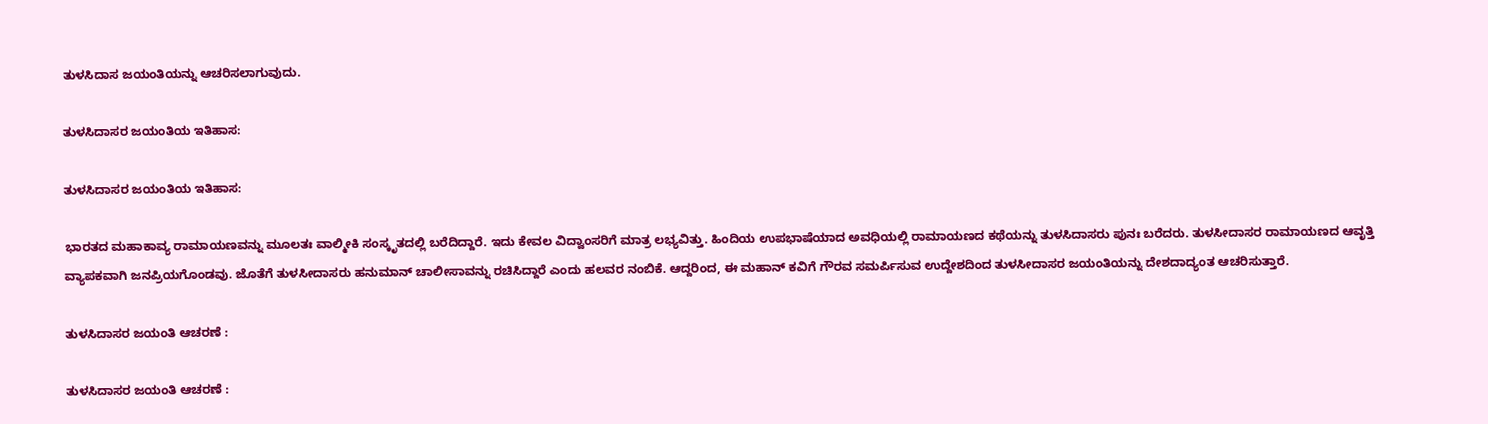ತುಳಸಿದಾಸ ಜಯಂತಿಯನ್ನು ಆಚರಿಸಲಾಗುವುದು.

ತುಳಸಿದಾಸರ ಜಯಂತಿಯ ಇತಿಹಾಸ:

ತುಳಸಿದಾಸರ ಜಯಂತಿಯ ಇತಿಹಾಸ:

ಭಾರತದ ಮಹಾಕಾವ್ಯ ರಾಮಾಯಣವನ್ನು ಮೂಲತಃ ವಾಲ್ಮೀಕಿ ಸಂಸ್ಕೃತದಲ್ಲಿ ಬರೆದಿದ್ದಾರೆ. ಇದು ಕೇವಲ ವಿದ್ವಾಂಸರಿಗೆ ಮಾತ್ರ ಲಭ್ಯವಿತ್ತು. ಹಿಂದಿಯ ಉಪಭಾಷೆಯಾದ ಅವಧಿಯಲ್ಲಿ ರಾಮಾಯಣದ ಕಥೆಯನ್ನು ತುಳಸಿದಾಸರು ಪುನಃ ಬರೆದರು. ತುಳಸೀದಾಸರ ರಾಮಾಯಣದ ಆವೃತ್ತಿ ವ್ಯಾಪಕವಾಗಿ ಜನಪ್ರಿಯಗೊಂಡವು. ಜೊತೆಗೆ ತುಳಸೀದಾಸರು ಹನುಮಾನ್ ಚಾಲೀಸಾವನ್ನು ರಚಿಸಿದ್ದಾರೆ ಎಂದು ಹಲವರ ನಂಬಿಕೆ. ಆದ್ದರಿಂದ, ಈ ಮಹಾನ್ ಕವಿಗೆ ಗೌರವ ಸಮರ್ಪಿಸುವ ಉದ್ದೇಶದಿಂದ ತುಳಸೀದಾಸರ ಜಯಂತಿಯನ್ನು ದೇಶದಾದ್ಯಂತ ಆಚರಿಸುತ್ತಾರೆ.

ತುಳಸಿದಾಸರ ಜಯಂತಿ ಆಚರಣೆ :

ತುಳಸಿದಾಸರ ಜಯಂತಿ ಆಚರಣೆ :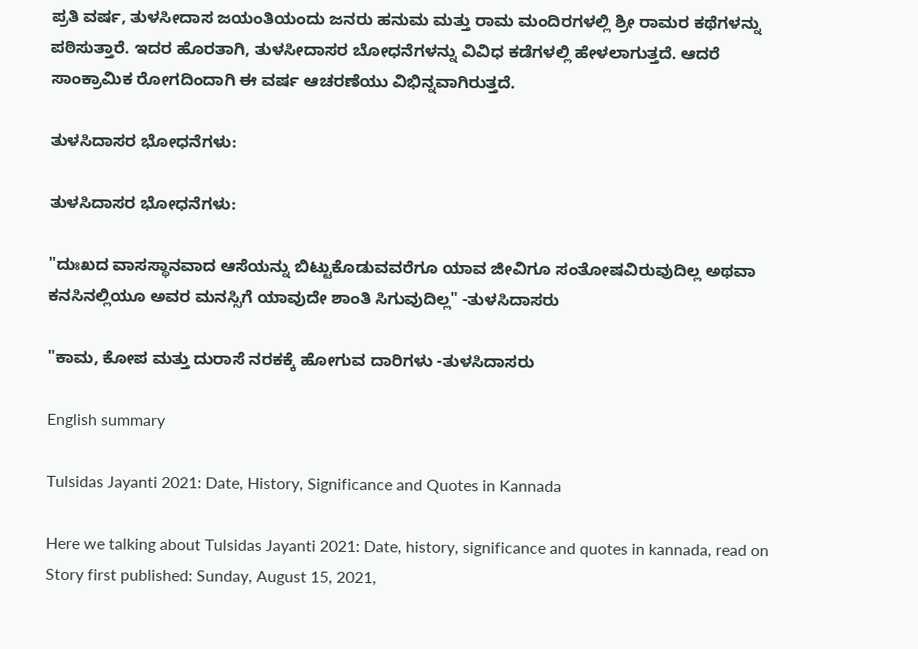ಪ್ರತಿ ವರ್ಷ, ತುಳಸೀದಾಸ ಜಯಂತಿಯಂದು ಜನರು ಹನುಮ ಮತ್ತು ರಾಮ ಮಂದಿರಗಳಲ್ಲಿ ಶ್ರೀ ರಾಮರ ಕಥೆಗಳನ್ನು ಪಠಿಸುತ್ತಾರೆ. ಇದರ ಹೊರತಾಗಿ, ತುಳಸೀದಾಸರ ಬೋಧನೆಗಳನ್ನು ವಿವಿಧ ಕಡೆಗಳಲ್ಲಿ ಹೇಳಲಾಗುತ್ತದೆ. ಆದರೆ ಸಾಂಕ್ರಾಮಿಕ ರೋಗದಿಂದಾಗಿ ಈ ವರ್ಷ ಆಚರಣೆಯು ವಿಭಿನ್ನವಾಗಿರುತ್ತದೆ.

ತುಳಸಿದಾಸರ ಭೋಧನೆಗಳು:

ತುಳಸಿದಾಸರ ಭೋಧನೆಗಳು:

"ದುಃಖದ ವಾಸಸ್ಥಾನವಾದ ಆಸೆಯನ್ನು ಬಿಟ್ಟುಕೊಡುವವರೆಗೂ ಯಾವ ಜೀವಿಗೂ ಸಂತೋಷವಿರುವುದಿಲ್ಲ ಅಥವಾ ಕನಸಿನಲ್ಲಿಯೂ ಅವರ ಮನಸ್ಸಿಗೆ ಯಾವುದೇ ಶಾಂತಿ ಸಿಗುವುದಿಲ್ಲ" -ತುಳಸಿದಾಸರು

"ಕಾಮ, ಕೋಪ ಮತ್ತು ದುರಾಸೆ ನರಕಕ್ಕೆ ಹೋಗುವ ದಾರಿಗಳು -ತುಳಸಿದಾಸರು

English summary

Tulsidas Jayanti 2021: Date, History, Significance and Quotes in Kannada

Here we talking about Tulsidas Jayanti 2021: Date, history, significance and quotes in kannada, read on
Story first published: Sunday, August 15, 2021,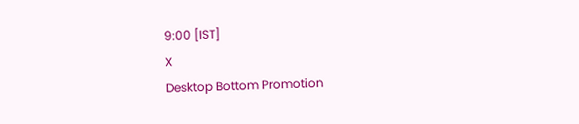9:00 [IST]
X
Desktop Bottom Promotion